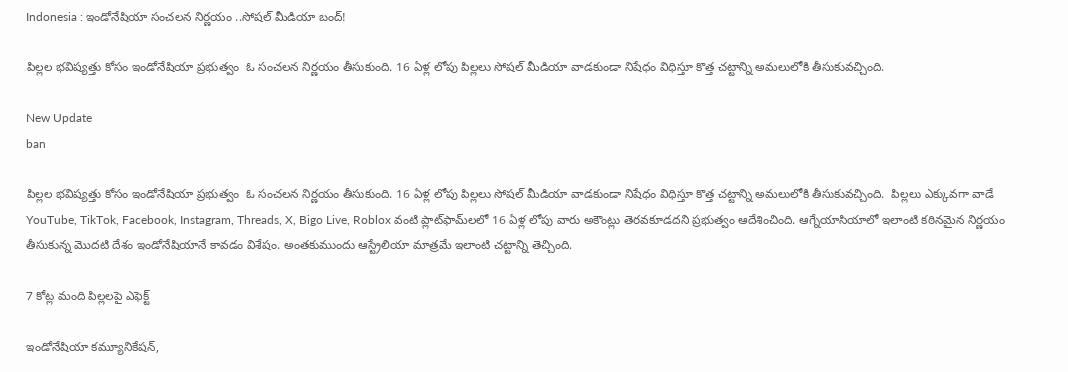Indonesia : ఇండోనేషియా సంచలన నిర్ణయం ..సోషల్ మీడియా బంద్!

పిల్లల భవిష్యత్తు కోసం ఇండోనేషియా ప్రభుత్వం  ఓ సంచలన నిర్ణయం తీసుకుంది. 16 ఏళ్ల లోపు పిల్లలు సోషల్ మీడియా వాడకుండా నిషేధం విధిస్తూ కొత్త చట్టాన్ని అమలులోకి తీసుకువచ్చింది.

New Update
ban

పిల్లల భవిష్యత్తు కోసం ఇండోనేషియా ప్రభుత్వం  ఓ సంచలన నిర్ణయం తీసుకుంది. 16 ఏళ్ల లోపు పిల్లలు సోషల్ మీడియా వాడకుండా నిషేధం విధిస్తూ కొత్త చట్టాన్ని అమలులోకి తీసుకువచ్చింది.  పిల్లలు ఎక్కువగా వాడే YouTube, TikTok, Facebook, Instagram, Threads, X, Bigo Live, Roblox వంటి ప్లాట్‌ఫామ్‌లలో 16 ఏళ్ల లోపు వారు అకౌంట్లు తెరవకూడదని ప్రభుత్వం ఆదేశించింది. ఆగ్నేయాసియాలో ఇలాంటి కఠినమైన నిర్ణయం తీసుకున్న మొదటి దేశం ఇండోనేషియానే కావడం విశేషం. అంతకుముందు ఆస్ట్రేలియా మాత్రమే ఇలాంటి చట్టాన్ని తెచ్చింది.

7 కోట్ల మంది పిల్లలపై ఎఫెక్ట్

ఇండోనేషియా కమ్యూనికేషన్,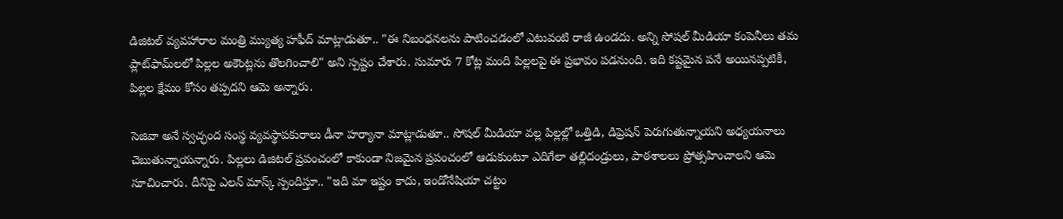డిజిటల్ వ్యవహారాల మంత్రి మ్యుత్య హఫీద్ మాట్లాడుతూ.. "ఈ నిబంధనలను పాటించడంలో ఎటువంటి రాజీ ఉండదు. అన్ని సోషల్ మీడియా కంపెనీలు తమ ప్లాట్‌ఫామ్‌లలో పిల్లల అకౌంట్లను తొలగించాలి" అని స్పష్టం చేశారు. సుమారు 7 కోట్ల మంది పిల్లలపై ఈ ప్రభావం పడనుంది. ఇది కష్టమైన పనే అయినప్పటికీ, పిల్లల క్షేమం కోసం తప్పదని ఆమె అన్నారు.

సెజివా అనే స్వచ్ఛంద సంస్థ వ్యవస్థాపకురాలు డీనా హర్యానా మాట్లాడుతూ.. సోషల్ మీడియా వల్ల పిల్లల్లో ఒత్తిడి, డిప్రెషన్ పెరుగుతున్నాయని అధ్యయనాలు చెబుతున్నాయన్నారు. పిల్లలు డిజిటల్ ప్రపంచంలో కాకుండా నిజమైన ప్రపంచంలో ఆడుకుంటూ ఎదిగేలా తల్లిదండ్రులు, పాఠశాలలు ప్రోత్సహించాలని ఆమె సూచించారు. దీనిపై ఎలన్ మాస్క్ స్పందిస్తూ.. "ఇది మా ఇష్టం కాదు, ఇండోనేషియా చట్టం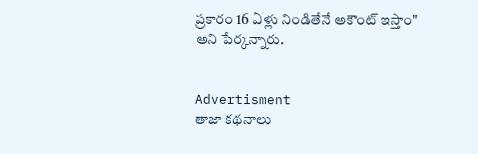ప్రకారం 16 ఏళ్లు నిండితేనే అకౌంట్ ఇస్తాం" అని పేర్కన్నారు.


Advertisment
తాజా కథనాలు